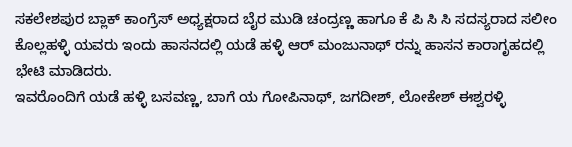ಸಕಲೇಶಪುರ ಬ್ಲಾಕ್ ಕಾಂಗ್ರೆಸ್ ಅಧ್ಯಕ್ಷರಾದ ಬೈರ ಮುಡಿ ಚಂದ್ರಣ್ಣ ಹಾಗೂ ಕೆ ಪಿ ಸಿ ಸಿ ಸದಸ್ಯರಾದ ಸಲೀಂ ಕೊಲ್ಲಹಳ್ಳಿ ಯವರು ಇಂದು ಹಾಸನದಲ್ಲಿ ಯಡೆ ಹಳ್ಳಿ ಆರ್ ಮಂಜುನಾಥ್ ರನ್ನು ಹಾಸನ ಕಾರಾಗೃಹದಲ್ಲಿ ಭೇಟಿ ಮಾಡಿದರು.
ಇವರೊಂದಿಗೆ ಯಡೆ ಹಳ್ಳಿ ಬಸವಣ್ಣ, ಬಾಗೆ ಯ ಗೋಪಿನಾಥ್, ಜಗದೀಶ್, ಲೋಕೇಶ್ ಈಶ್ವರಳ್ಳಿ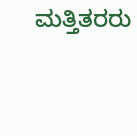ಮತ್ತಿತರರು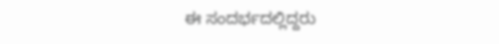ಈ ಸಂದರ್ಭದಲ್ಲಿದ್ದರು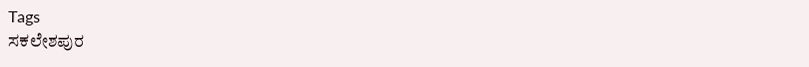Tags
ಸಕಲೇಶಪುರ